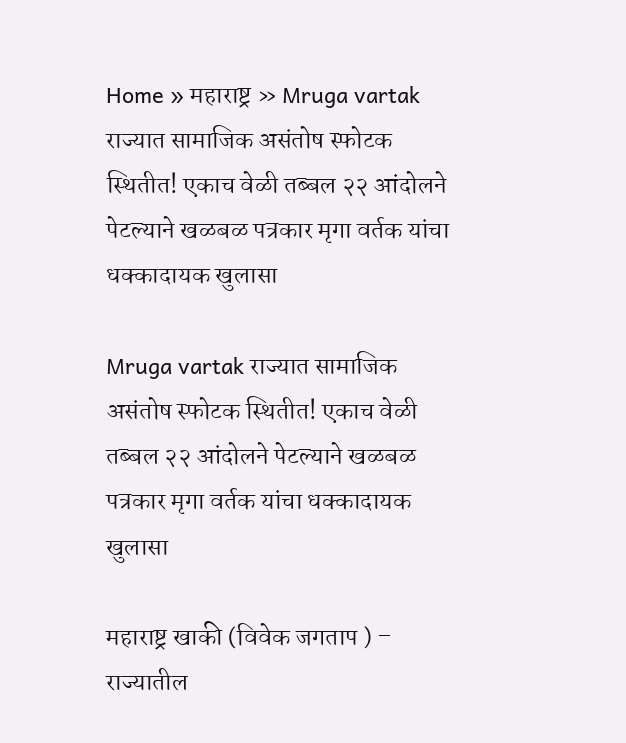Home » महाराष्ट्र » Mruga vartak राज्यात सामाजिक असंतोष स्फोटक स्थितीत! एकाच वेळी तब्बल २२ आंदोलने पेटल्याने खळबळ पत्रकार मृगा वर्तक यांचा धक्कादायक खुलासा

Mruga vartak राज्यात सामाजिक असंतोष स्फोटक स्थितीत! एकाच वेळी तब्बल २२ आंदोलने पेटल्याने खळबळ पत्रकार मृगा वर्तक यांचा धक्कादायक खुलासा

महाराष्ट्र खाकी (विवेक जगताप ) – राज्यातील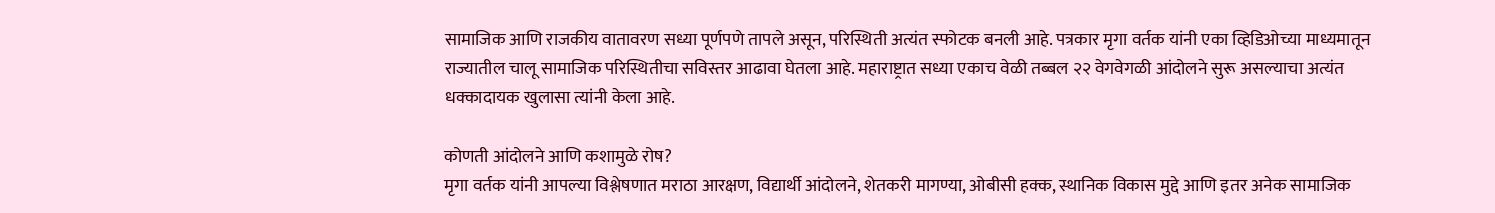सामाजिक आणि राजकीय वातावरण सध्या पूर्णपणे तापले असून, परिस्थिती अत्यंत स्फोटक बनली आहे. पत्रकार मृगा वर्तक यांनी एका व्हिडिओच्या माध्यमातून राज्यातील चालू सामाजिक परिस्थितीचा सविस्तर आढावा घेतला आहे. महाराष्ट्रात सध्या एकाच वेळी तब्बल २२ वेगवेगळी आंदोलने सुरू असल्याचा अत्यंत धक्कादायक खुलासा त्यांनी केला आहे.

कोणती आंदोलने आणि कशामुळे रोष?
मृगा वर्तक यांनी आपल्या विश्लेषणात मराठा आरक्षण, विद्यार्थी आंदोलने, शेतकरी मागण्या, ओबीसी हक्क, स्थानिक विकास मुद्दे आणि इतर अनेक सामाजिक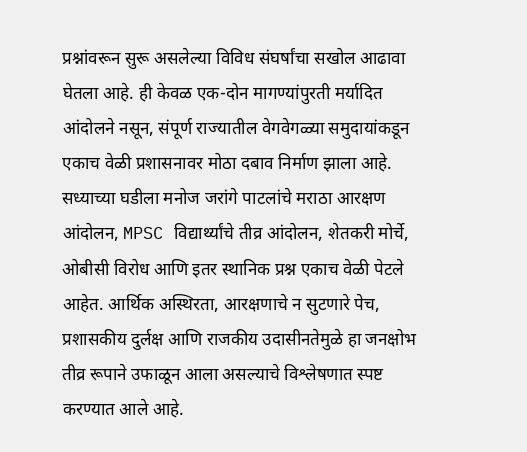प्रश्नांवरून सुरू असलेल्या विविध संघर्षांचा सखोल आढावा घेतला आहे. ही केवळ एक-दोन मागण्यांपुरती मर्यादित आंदोलने नसून, संपूर्ण राज्यातील वेगवेगळ्या समुदायांकडून एकाच वेळी प्रशासनावर मोठा दबाव निर्माण झाला आहे.
सध्याच्या घडीला मनोज जरांगे पाटलांचे मराठा आरक्षण आंदोलन, MPSC विद्यार्थ्यांचे तीव्र आंदोलन, शेतकरी मोर्चे, ओबीसी विरोध आणि इतर स्थानिक प्रश्न एकाच वेळी पेटले आहेत. आर्थिक अस्थिरता, आरक्षणाचे न सुटणारे पेच, प्रशासकीय दुर्लक्ष आणि राजकीय उदासीनतेमुळे हा जनक्षोभ तीव्र रूपाने उफाळून आला असल्याचे विश्लेषणात स्पष्ट करण्यात आले आहे.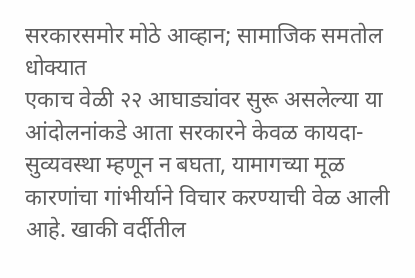सरकारसमोर मोठे आव्हान; सामाजिक समतोल धोक्यात
एकाच वेळी २२ आघाड्यांवर सुरू असलेल्या या आंदोलनांकडे आता सरकारने केवळ कायदा-सुव्यवस्था म्हणून न बघता, यामागच्या मूळ कारणांचा गांभीर्याने विचार करण्याची वेळ आली आहे. खाकी वर्दीतील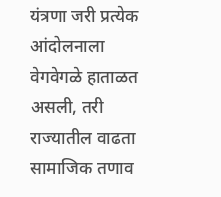यंत्रणा जरी प्रत्येक आंदोलनाला वेगवेगळे हाताळत असली, तरी राज्यातील वाढता सामाजिक तणाव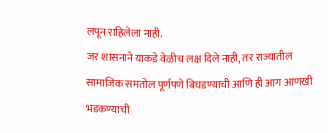लपून राहिलेला नाही.
जर शासनाने याकडे वेळीच लक्ष दिले नाही, तर राज्यातील सामाजिक समतोल पूर्णपणे बिघडण्याची आणि ही आग आणखी भडकण्याची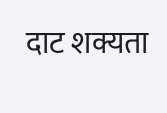दाट शक्यता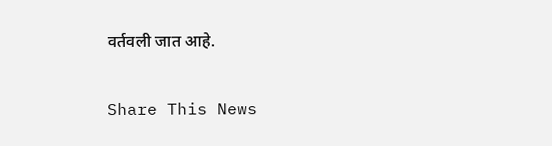वर्तवली जात आहे.

Share This News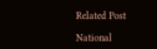Related Post

National